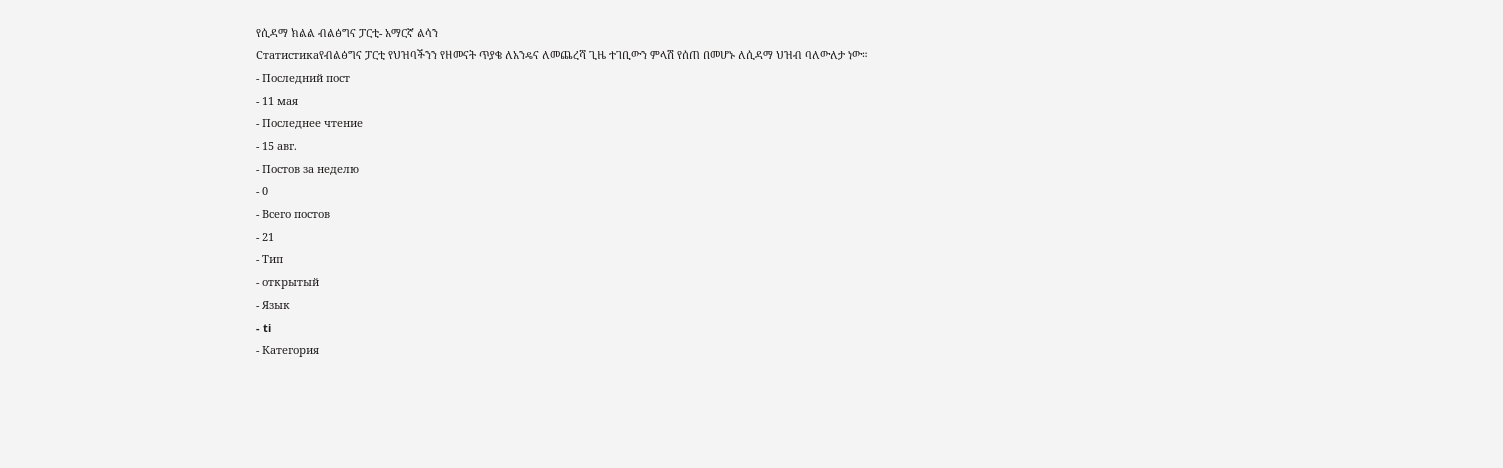የሲዳማ ክልል ብልፅግና ፓርቲ- አማርኛ ልሳን
Статистикаየብልፅግና ፓርቲ የህዝባችንን የዘመናት ጥያቄ ለአንዴና ለመጨረሻ ጊዜ ተገቢውን ምላሽ የሰጠ በመሆኑ ለሲዳማ ህዝብ ባለውለታ ነው።
- Последний пост
- 11 мая
- Последнее чтение
- 15 авг.
- Постов за неделю
- 0
- Всего постов
- 21
- Тип
- открытый
- Язык
- ti
- Категория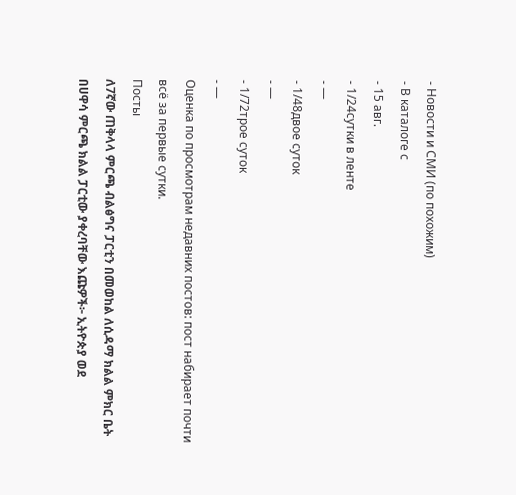- Новости и СМИ (по похожим)
- В каталоге с
- 15 авг.
- 1/24сутки в ленте
- —
- 1/48двое суток
- —
- 1/72трое суток
- —
Оценка по просмотрам недавних постов: пост набирает почти всё за первые сутки.
Посты
ለ7ኛው ጠቅላላ ምርጫ ብልፅግና ፓርቲን በመወከል ለሲዳማ ክልል ምክር ቤት በሀዋሳ ምርጫ ክልል ፓርቲው ያቀረባቸው እጩዎች፦ ኢትዮጵያ ወደ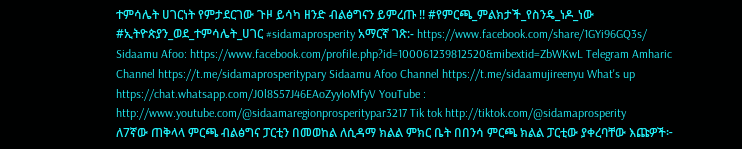ተምሳሌት ሀገርነት የምታደርገው ጉዞ ይሳካ ዘንድ ብልፅግናን ይምረጡ !! #የምርጫ_ምልክታች_የስንዴ_ነዶ_ነው #ኢትዮጵያን_ወደ_ተምሳሌት_ሀገር #sidamaprosperity አማርኛ ገጽ:- https://www.facebook.com/share/1GYi96GQ3s/ Sidaamu Afoo: https://www.facebook.com/profile.php?id=100061239812520&mibextid=ZbWKwL Telegram Amharic Channel https://t.me/sidamaprosperitypary Sidaamu Afoo Channel https://t.me/sidaamujireenyu What's up https://chat.whatsapp.com/J0l8S57J46EAoZyyIoMfyV YouTube : http://www.youtube.com/@sidaamaregionprosperitypar3217 Tik tok http://tiktok.com/@sidamaprosperity
ለ7ኛው ጠቅላላ ምርጫ ብልፅግና ፓርቲን በመወከል ለሲዳማ ክልል ምክር ቤት በበንሳ ምርጫ ክልል ፓርቲው ያቀረባቸው እጩዎች፦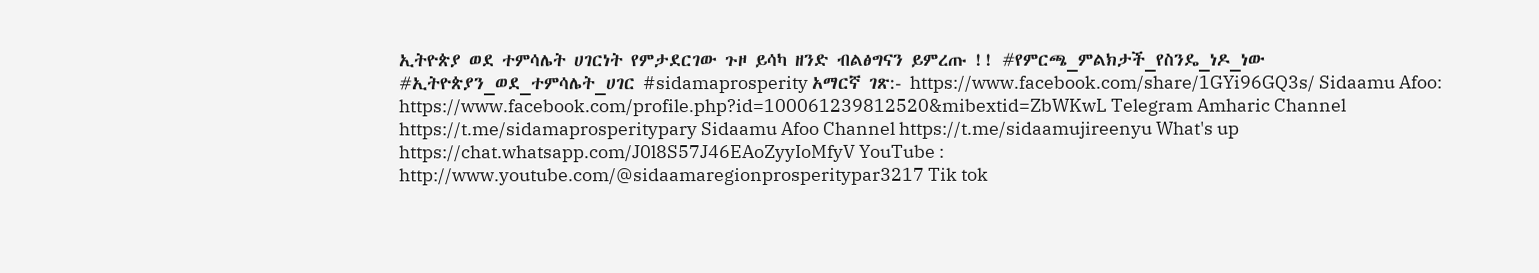ኢትዮጵያ ወደ ተምሳሌት ሀገርነት የምታደርገው ጉዞ ይሳካ ዘንድ ብልፅግናን ይምረጡ !! #የምርጫ_ምልክታች_የስንዴ_ነዶ_ነው #ኢትዮጵያን_ወደ_ተምሳሌት_ሀገር #sidamaprosperity አማርኛ ገጽ:- https://www.facebook.com/share/1GYi96GQ3s/ Sidaamu Afoo: https://www.facebook.com/profile.php?id=100061239812520&mibextid=ZbWKwL Telegram Amharic Channel https://t.me/sidamaprosperitypary Sidaamu Afoo Channel https://t.me/sidaamujireenyu What's up https://chat.whatsapp.com/J0l8S57J46EAoZyyIoMfyV YouTube : http://www.youtube.com/@sidaamaregionprosperitypar3217 Tik tok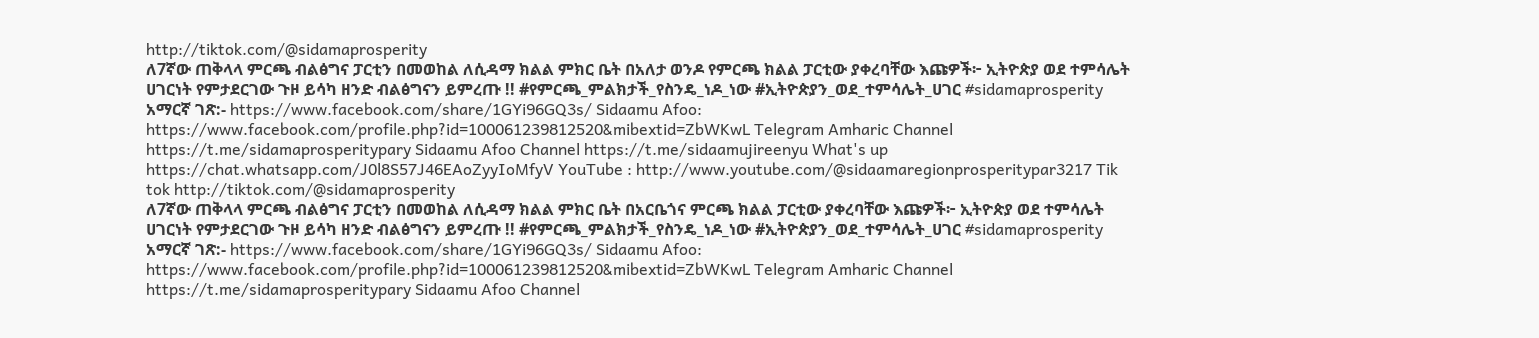http://tiktok.com/@sidamaprosperity
ለ7ኛው ጠቅላላ ምርጫ ብልፅግና ፓርቲን በመወከል ለሲዳማ ክልል ምክር ቤት በአለታ ወንዶ የምርጫ ክልል ፓርቲው ያቀረባቸው እጩዎች፦ ኢትዮጵያ ወደ ተምሳሌት ሀገርነት የምታደርገው ጉዞ ይሳካ ዘንድ ብልፅግናን ይምረጡ !! #የምርጫ_ምልክታች_የስንዴ_ነዶ_ነው #ኢትዮጵያን_ወደ_ተምሳሌት_ሀገር #sidamaprosperity አማርኛ ገጽ:- https://www.facebook.com/share/1GYi96GQ3s/ Sidaamu Afoo: https://www.facebook.com/profile.php?id=100061239812520&mibextid=ZbWKwL Telegram Amharic Channel https://t.me/sidamaprosperitypary Sidaamu Afoo Channel https://t.me/sidaamujireenyu What's up https://chat.whatsapp.com/J0l8S57J46EAoZyyIoMfyV YouTube : http://www.youtube.com/@sidaamaregionprosperitypar3217 Tik tok http://tiktok.com/@sidamaprosperity
ለ7ኛው ጠቅላላ ምርጫ ብልፅግና ፓርቲን በመወከል ለሲዳማ ክልል ምክር ቤት በአርቤጎና ምርጫ ክልል ፓርቲው ያቀረባቸው እጩዎች፦ ኢትዮጵያ ወደ ተምሳሌት ሀገርነት የምታደርገው ጉዞ ይሳካ ዘንድ ብልፅግናን ይምረጡ !! #የምርጫ_ምልክታች_የስንዴ_ነዶ_ነው #ኢትዮጵያን_ወደ_ተምሳሌት_ሀገር #sidamaprosperity አማርኛ ገጽ:- https://www.facebook.com/share/1GYi96GQ3s/ Sidaamu Afoo: https://www.facebook.com/profile.php?id=100061239812520&mibextid=ZbWKwL Telegram Amharic Channel https://t.me/sidamaprosperitypary Sidaamu Afoo Channel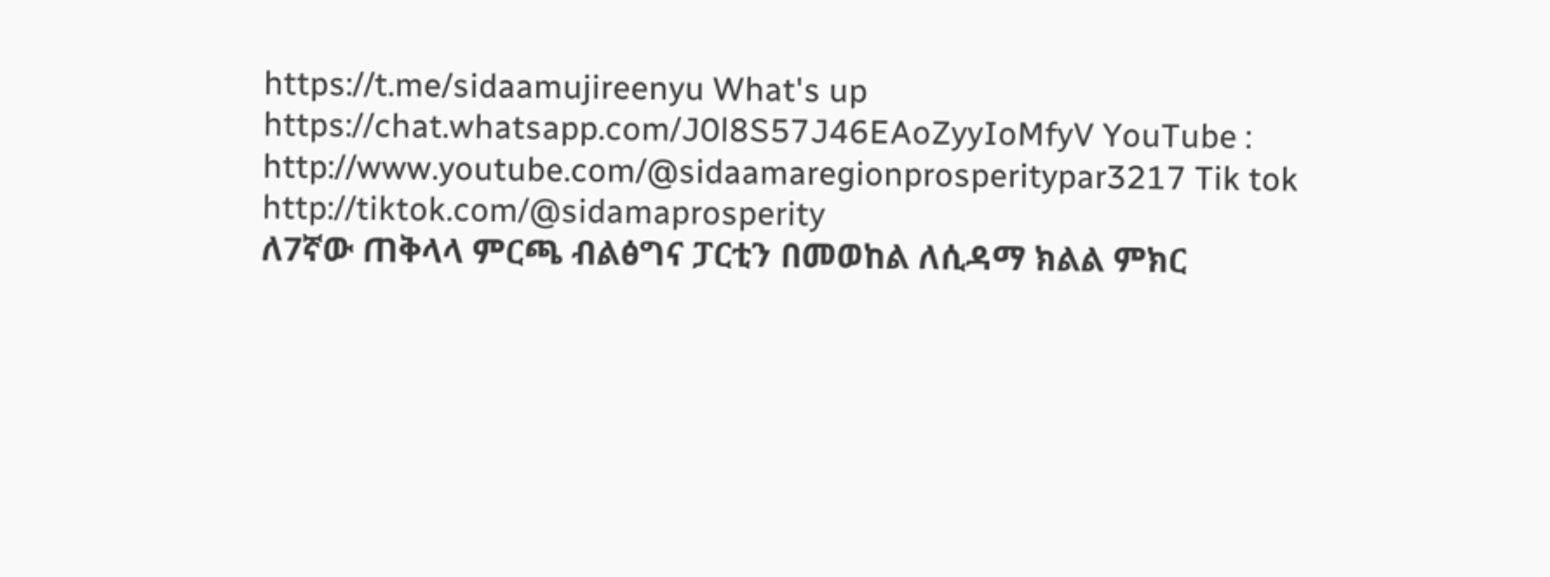https://t.me/sidaamujireenyu What's up https://chat.whatsapp.com/J0l8S57J46EAoZyyIoMfyV YouTube : http://www.youtube.com/@sidaamaregionprosperitypar3217 Tik tok http://tiktok.com/@sidamaprosperity
ለ7ኛው ጠቅላላ ምርጫ ብልፅግና ፓርቲን በመወከል ለሲዳማ ክልል ምክር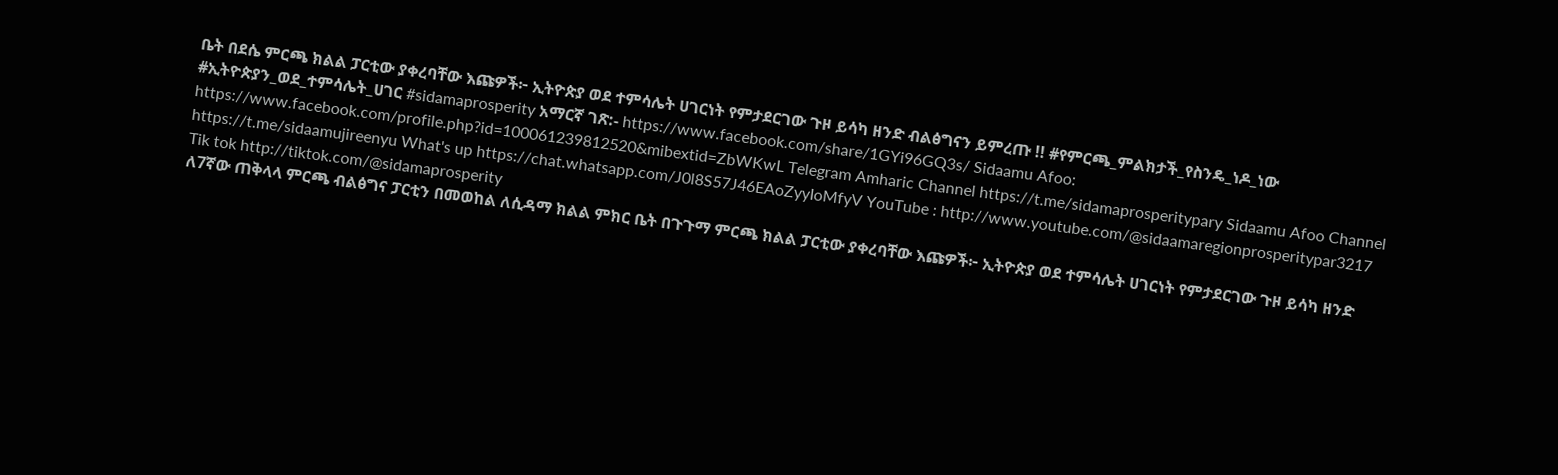ቤት በደሴ ምርጫ ክልል ፓርቲው ያቀረባቸው እጩዎች፦ ኢትዮጵያ ወደ ተምሳሌት ሀገርነት የምታደርገው ጉዞ ይሳካ ዘንድ ብልፅግናን ይምረጡ !! #የምርጫ_ምልክታች_የስንዴ_ነዶ_ነው #ኢትዮጵያን_ወደ_ተምሳሌት_ሀገር #sidamaprosperity አማርኛ ገጽ:- https://www.facebook.com/share/1GYi96GQ3s/ Sidaamu Afoo: https://www.facebook.com/profile.php?id=100061239812520&mibextid=ZbWKwL Telegram Amharic Channel https://t.me/sidamaprosperitypary Sidaamu Afoo Channel https://t.me/sidaamujireenyu What's up https://chat.whatsapp.com/J0l8S57J46EAoZyyIoMfyV YouTube : http://www.youtube.com/@sidaamaregionprosperitypar3217 Tik tok http://tiktok.com/@sidamaprosperity
ለ7ኛው ጠቅላላ ምርጫ ብልፅግና ፓርቲን በመወከል ለሲዳማ ክልል ምክር ቤት በጉጉማ ምርጫ ክልል ፓርቲው ያቀረባቸው እጩዎች፦ ኢትዮጵያ ወደ ተምሳሌት ሀገርነት የምታደርገው ጉዞ ይሳካ ዘንድ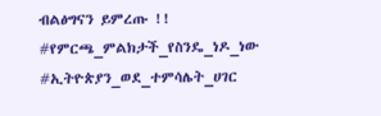ብልፅግናን ይምረጡ !! #የምርጫ_ምልክታች_የስንዴ_ነዶ_ነው #ኢትዮጵያን_ወደ_ተምሳሌት_ሀገር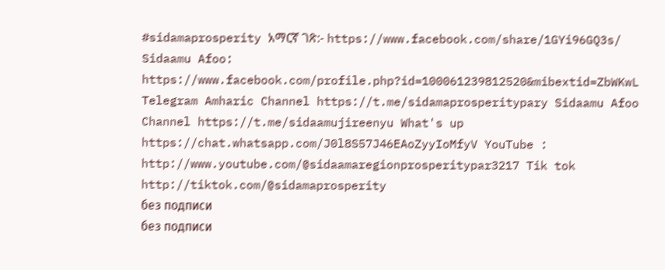#sidamaprosperity አማርኛ ገጽ:- https://www.facebook.com/share/1GYi96GQ3s/ Sidaamu Afoo: https://www.facebook.com/profile.php?id=100061239812520&mibextid=ZbWKwL Telegram Amharic Channel https://t.me/sidamaprosperitypary Sidaamu Afoo Channel https://t.me/sidaamujireenyu What's up https://chat.whatsapp.com/J0l8S57J46EAoZyyIoMfyV YouTube : http://www.youtube.com/@sidaamaregionprosperitypar3217 Tik tok http://tiktok.com/@sidamaprosperity
без подписи
без подписи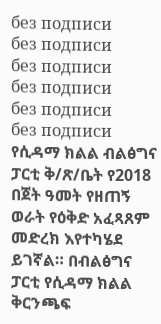без подписи
без подписи
без подписи
без подписи
без подписи
без подписи
የሲዳማ ክልል ብልፅግና ፓርቲ ቅ/ጽ/ቤት የ2018 በጀት ዓመት የዘጠኝ ወራት የዕቅድ አፈጻጸም መድረክ እየተካሄደ ይገኛል። በብልፅግና ፓርቲ የሲዳማ ክልል ቅርንጫፍ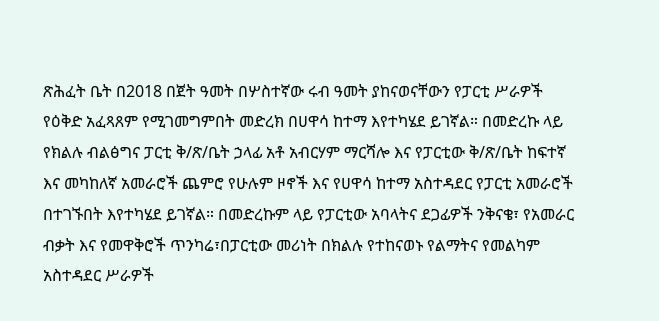ጽሕፈት ቤት በ2018 በጀት ዓመት በሦስተኛው ሩብ ዓመት ያከናወናቸውን የፓርቲ ሥራዎች የዕቅድ አፈጻጸም የሚገመግምበት መድረክ በሀዋሳ ከተማ እየተካሄደ ይገኛል። በመድረኩ ላይ የክልሉ ብልፅግና ፓርቲ ቅ/ጽ/ቤት ኃላፊ አቶ አብርሃም ማርሻሎ እና የፓርቲው ቅ/ጽ/ቤት ከፍተኛ እና መካከለኛ አመራሮች ጨምሮ የሁሉም ዞኖች እና የሀዋሳ ከተማ አስተዳደር የፓርቲ አመራሮች በተገኙበት እየተካሄደ ይገኛል። በመድረኩም ላይ የፓርቲው አባላትና ደጋፊዎች ንቅናቄ፣ የአመራር ብቃት እና የመዋቅሮች ጥንካሬ፣በፓርቲው መሪነት በክልሉ የተከናወኑ የልማትና የመልካም አስተዳደር ሥራዎች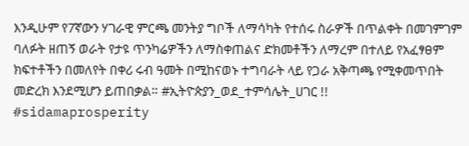እንዲሁም የ7ኛውን ሃገራዊ ምርጫ መንትያ ግቦች ለማሳካት የተሰሩ ስራዎች በጥልቀት በመገምገም ባለፉት ዘጠኝ ወራት የታዩ ጥንካሬዎችን ለማስቀጠልና ድክመቶችን ለማረም በተለይ የአፈፃፀም ክፍተቶችን በመለየት በቀሪ ሩብ ዓመት በሚከናወኑ ተግባራት ላይ የጋራ አቅጣጫ የሚቀመጥበት መድረክ እንደሚሆን ይጠበቃል። #ኢትዮጵያን_ወደ_ተምሳሌት_ሀገር !! #sidamaprosperity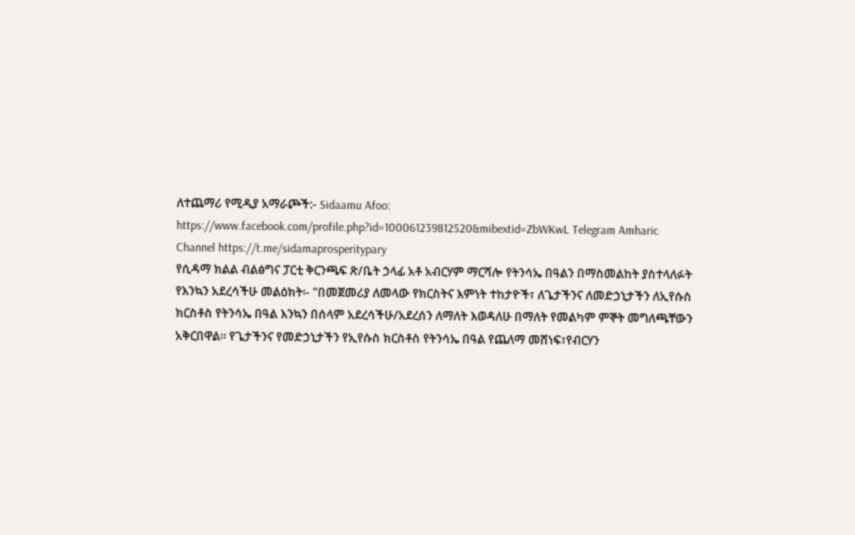ለተጨማሪ የሚዲያ አማራጮች:- Sidaamu Afoo: https://www.facebook.com/profile.php?id=100061239812520&mibextid=ZbWKwL Telegram Amharic Channel https://t.me/sidamaprosperitypary
የሲዳማ ክልል ብልፅግና ፓርቲ ቅርንጫፍ ጽ/ቤት ኃላፊ አቶ አብርሃም ማርሻሎ የትንሳኤ በዓልን በማስመልከት ያስተላለፉት የእንኳን አደረሳችሁ መልዕክት፡- "በመጀመሪያ ለመላው የክርስትና እምነት ተከታዮች፣ ለጌታችንና ለመድኃኒታችን ለኢየሱስ ክርስቶስ የትንሳኤ በዓል እንኳን በሰላም አደረሳችሁ/አደረሰን ለማለት እወዳለሁ በማለት የመልካም ምኞት መግለጫቸውን አቅርበዋል። የጌታችንና የመድኃኒታችን የኢየሱስ ክርስቶስ የትንሳኤ በዓል የጨለማ መሸነፍ፣የብርሃን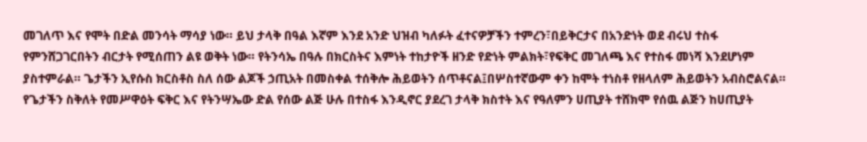መገለጥ እና የሞት በድል መንሳት ማሳያ ነው። ይህ ታላቅ በዓል እኛም እንደ አንድ ህዝብ ካለፉት ፈተናዎቻችን ተምረን፣በይቅርታና በአንድነት ወደ ብሩህ ተስፋ የምንሸጋገርበትን ብርታት የሚሰጠን ልዩ ወቅት ነው። የትንሳኤ በዓሉ በክርስትና እምነት ተከታዮች ዘንድ የድነት ምልክት፣የፍቅር መገለጫ እና የተስፋ መነሻ እንደሆነም ያስተምራል። ጌታችን ኢየሱስ ክርስቶስ ስለ ሰው ልጆች ኃጢአት በመስቀል ተሰቅሎ ሕይወትን ሰጥቶናል፤በሦስተኛውም ቀን ከሞት ተነስቶ የዘላለም ሕይወትን አብስሮልናል። የጌታችን ስቅለት የመሥዋዕት ፍቅር እና የትንሣኤው ድል የሰው ልጅ ሁሉ በተስፋ እንዲኖር ያደረገ ታላቅ ክስተት እና የዓለምን ሀጢያት ተሸክሞ የሰዉ ልጅን ከሀጢያት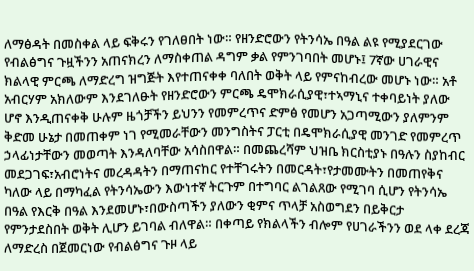ለማፅዳት በመስቀል ላይ ፍቅሩን የገለፀበት ነው። የዘንድሮውን የትንሳኤ በዓል ልዩ የሚያደርገው የብልፅግና ጉዟችንን አጠናክረን ለማስቀጠል ዳግም ቃል የምንገባበት መሆኑ፤ 7ኛው ሀገራዊና ክልላዊ ምርጫ ለማድረግ ዝግጅት እየተጠናቀቀ ባለበት ወቅት ላይ የምናከብረው መሆኑ ነው። አቶ አብርሃም አክለውም እንደገለፁት የዘንድሮውን ምርጫ ዴሞክራሲያዊ፣ተኣማኒና ተቀባይነት ያለው ሆኖ እንዲጠናቀቅ ሁሉም ዜጎቻችን ይህንን የመምረጥና ድምፅ የመሆን አጋጣሚውን ያለምንም ቅድመ ሁኔታ በመጠቀም ነገ የሚመራቸውን መንግስትና ፓርቲ በዴሞክራሲያዊ መንገድ የመምረጥ ኃላፊነታቸውን መወጣት እንዳለባቸው አሳስበዋል። በመጨረሻም ህዝቤ ክርስቲያኑ በዓሉን ስያከብር መደጋገፍ፣አብሮነትና መረዳዳትን በማጠናከር የተቸገሩትን በመርዳት፣የታመሙትን በመጠየቅና ካለው ላይ በማካፈል የትንሳኤውን እውነተኛ ትርጉም በተግባር ልገልጸው የሚገባ ሲሆን የትንሳኤ በዓል የእርቅ በዓል እንደመሆኑ፣በውስጣችን ያለውን ቂምና ጥላቻ አስወግደን በይቅርታ የምንታደስበት ወቅት ሊሆን ይገባል ብለዋል። በቀጣይ የክልላችን ብሎም የሀገራችንን ወደ ላቀ ደረጃ ለማድረስ በጀመርነው የብልፅግና ጉዞ ላይ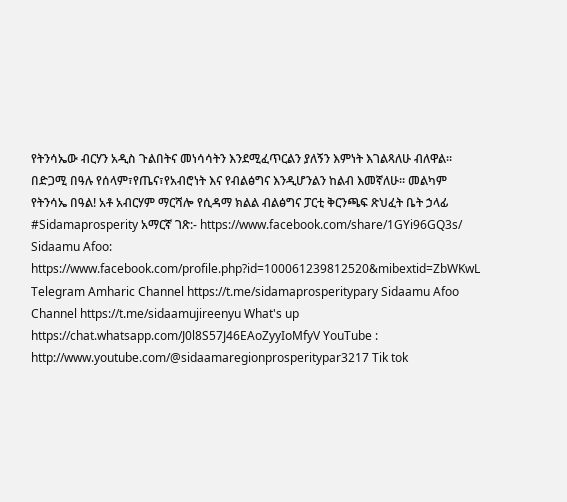የትንሳኤው ብርሃን አዲስ ጉልበትና መነሳሳትን እንደሚፈጥርልን ያለኝን እምነት እገልጻለሁ ብለዋል። በድጋሚ በዓሉ የሰላም፣የጤና፣የአብሮነት እና የብልፅግና እንዲሆንልን ከልብ እመኛለሁ። መልካም የትንሳኤ በዓል! አቶ አብርሃም ማርሻሎ የሲዳማ ክልል ብልፅግና ፓርቲ ቅርንጫፍ ጽህፈት ቤት ኃላፊ #Sidamaprosperity አማርኛ ገጽ:- https://www.facebook.com/share/1GYi96GQ3s/ Sidaamu Afoo: https://www.facebook.com/profile.php?id=100061239812520&mibextid=ZbWKwL Telegram Amharic Channel https://t.me/sidamaprosperitypary Sidaamu Afoo Channel https://t.me/sidaamujireenyu What's up https://chat.whatsapp.com/J0l8S57J46EAoZyyIoMfyV YouTube : http://www.youtube.com/@sidaamaregionprosperitypar3217 Tik tok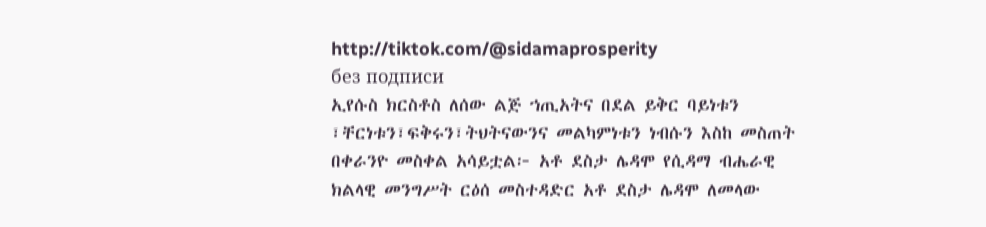http://tiktok.com/@sidamaprosperity
без подписи
ኢየሱስ ክርስቶስ ለሰው ልጅ ኀጢአትና በደል ይቅር ባይነቱን ፣ቸርነቱን፣ፍቅሩን፣ትህትናውንና መልካምነቱን ነብሱን እስከ መስጠት በቀራንዮ መስቀል አሳይቷል፦ አቶ ደስታ ሌዳሞ የሲዳማ ብሔራዊ ክልላዊ መንግሥት ርዕሰ መስተዳድር አቶ ደስታ ሌዳሞ ለመላው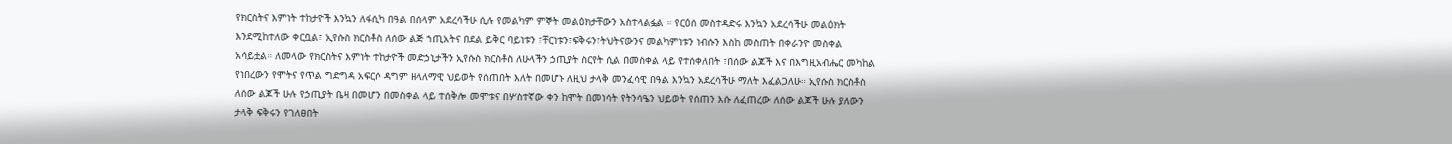የክርስትና እምነት ተከታዮች እንኳን ለፋሲካ በዓል በሰላም አደረሳችሁ ሲሉ የመልካም ምኞት መልዕክታቸውን አስተላልፏል ። የርዕሰ መስተዳድሩ እንኳን አደረሳችሁ መልዕክት እንደሚከተለው ቀርቧል፣ ኢየሱስ ክርስቶስ ለሰው ልጅ ኀጢአትና በደል ይቅር ባይነቱን ፣ቸርነቱን፣ፍቅሩን፣ትህትናውንና መልካምነቱን ነብሱን እስከ መስጠት በቀራንዮ መስቀል አሳይቷል። ለመላው የክርስትና እምነት ተከታዮች መድኃኒታችን ኢየሱስ ክርስቶስ ለሁላችን ኃጢያት ስርየት ሲል በመስቀል ላይ የተሰቀለበት ፣በሰው ልጆች እና በእግዚአብሔር መካከል የነበረውን የሞትና የጥል ግድግዳ አፍርሶ ዳግም ዘላለማዊ ህይወት የሰጠበት እለት በመሆኑ ለዚህ ታላቅ መንፈሳዊ በዓል እንኳን አደረሳችሁ ማለት እፈልጋለሁ። ኢየሱስ ክርስቶስ ለሰው ልጆች ሁሉ የኃጢያት ቤዛ በመሆን በመስቀል ላይ ተሰቅሎ መሞቱና በሦስተኛው ቀን ከሞት በመነሳት የትንሳዔን ህይወት የሰጠን እሱ ለፈጠረው ለሰው ልጆች ሁሉ ያለውን ታላቅ ፍቅሩን የገለፀበት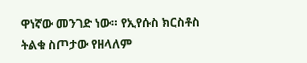ዋነኛው መንገድ ነው። የኢየሱስ ክርስቶስ ትልቁ ስጦታው የዘላለም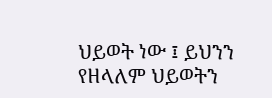ህይወት ነው ፤ ይህንን የዘላለም ህይወትን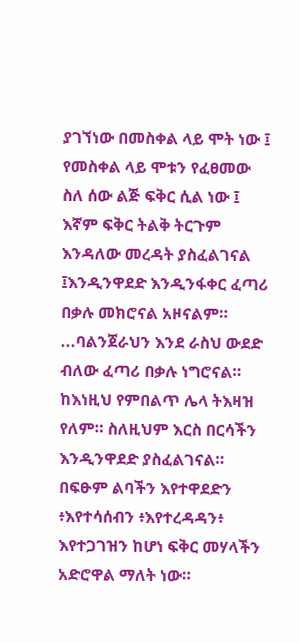ያገኘነው በመስቀል ላይ ሞት ነው ፤ የመስቀል ላይ ሞቱን የፈፀመው ስለ ሰው ልጅ ፍቅር ሲል ነው ፤ እኛም ፍቅር ትልቅ ትርጉም እንዳለው መረዳት ያስፈልገናል ፤እንዲንዋደድ እንዲንፋቀር ፈጣሪ በቃሉ መክሮናል አዞናልም። ...ባልንጀራህን እንደ ራስህ ውደድ ብለው ፈጣሪ በቃሉ ነግሮናል። ከእነዚህ የምበልጥ ሌላ ትእዛዝ የለም። ስለዚህም እርስ በርሳችን እንዲንዋደድ ያስፈልገናል። በፍፁም ልባችን እየተዋደድን ፥እየተሳሰብን ፥እየተረዳዳን፥ እየተጋገዝን ከሆነ ፍቅር መሃላችን አድሮዋል ማለት ነው።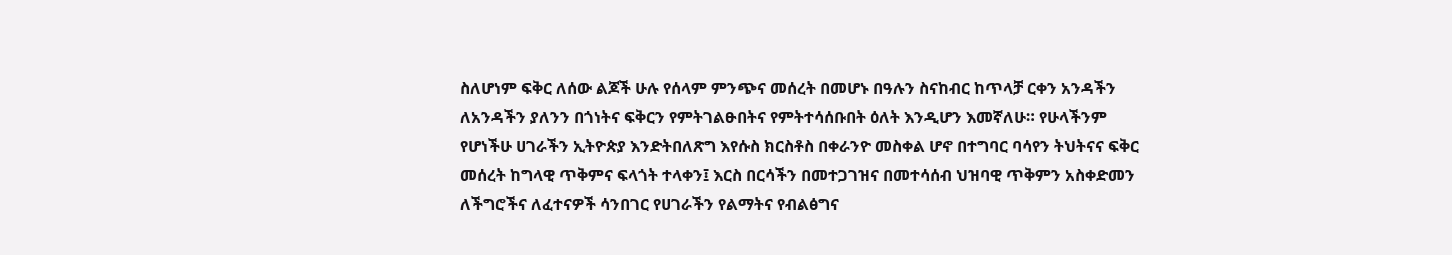ስለሆነም ፍቅር ለሰው ልጆች ሁሉ የሰላም ምንጭና መሰረት በመሆኑ በዓሉን ስናከብር ከጥላቻ ርቀን አንዳችን ለአንዳችን ያለንን በጎነትና ፍቅርን የምትገልፁበትና የምትተሳሰቡበት ዕለት እንዲሆን እመኛለሁ። የሁላችንም የሆነችሁ ሀገራችን ኢትዮጵያ እንድትበለጽግ እየሱስ ክርስቶስ በቀራንዮ መስቀል ሆኖ በተግባር ባሳየን ትህትናና ፍቅር መሰረት ከግላዊ ጥቅምና ፍላጎት ተላቀን፤ እርስ በርሳችን በመተጋገዝና በመተሳሰብ ህዝባዊ ጥቅምን አስቀድመን ለችግሮችና ለፈተናዎች ሳንበገር የሀገራችን የልማትና የብልፅግና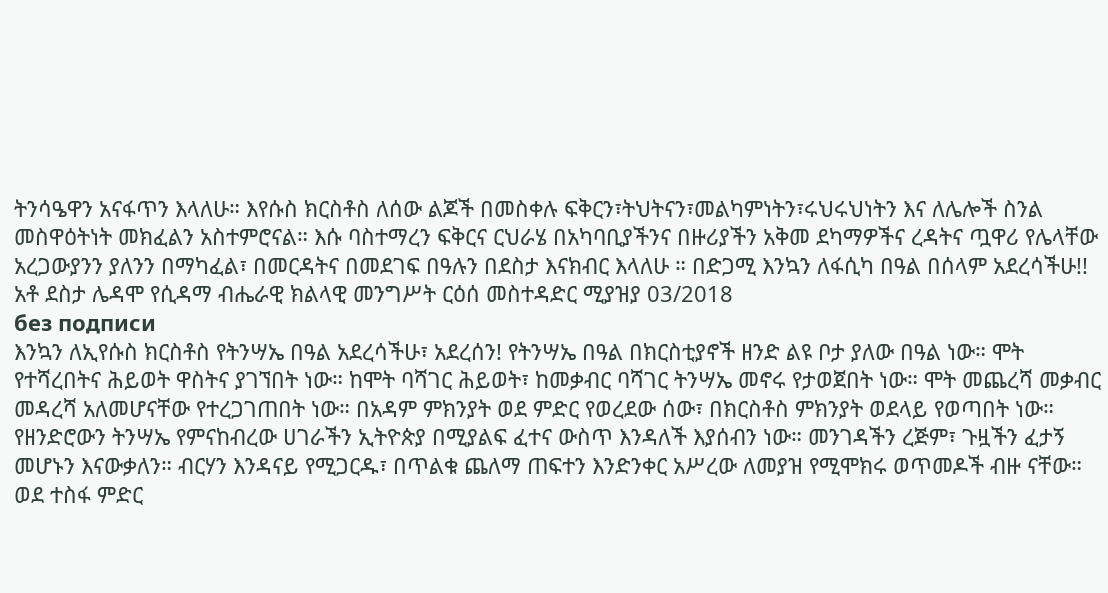ትንሳዔዋን አናፋጥን እላለሁ። እየሱስ ክርስቶስ ለሰው ልጆች በመስቀሉ ፍቅርን፣ትህትናን፣መልካምነትን፣ሩህሩህነትን እና ለሌሎች ስንል መስዋዕትነት መክፈልን አስተምሮናል። እሱ ባስተማረን ፍቅርና ርህራሄ በአካባቢያችንና በዙሪያችን አቅመ ደካማዎችና ረዳትና ጧዋሪ የሌላቸው አረጋውያንን ያለንን በማካፈል፣ በመርዳትና በመደገፍ በዓሉን በደስታ እናክብር እላለሁ ። በድጋሚ እንኳን ለፋሲካ በዓል በሰላም አደረሳችሁ!! አቶ ደስታ ሌዳሞ የሲዳማ ብሔራዊ ክልላዊ መንግሥት ርዕሰ መስተዳድር ሚያዝያ 03/2018
без подписи
እንኳን ለኢየሱስ ክርስቶስ የትንሣኤ በዓል አደረሳችሁ፣ አደረሰን! የትንሣኤ በዓል በክርስቲያኖች ዘንድ ልዩ ቦታ ያለው በዓል ነው። ሞት የተሻረበትና ሕይወት ዋስትና ያገኘበት ነው። ከሞት ባሻገር ሕይወት፣ ከመቃብር ባሻገር ትንሣኤ መኖሩ የታወጀበት ነው። ሞት መጨረሻ መቃብር መዳረሻ አለመሆናቸው የተረጋገጠበት ነው። በአዳም ምክንያት ወደ ምድር የወረደው ሰው፣ በክርስቶስ ምክንያት ወደላይ የወጣበት ነው። የዘንድሮውን ትንሣኤ የምናከብረው ሀገራችን ኢትዮጵያ በሚያልፍ ፈተና ውስጥ እንዳለች እያሰብን ነው። መንገዳችን ረጅም፣ ጉዟችን ፈታኝ መሆኑን እናውቃለን። ብርሃን እንዳናይ የሚጋርዱ፣ በጥልቁ ጨለማ ጠፍተን እንድንቀር አሥረው ለመያዝ የሚሞክሩ ወጥመዶች ብዙ ናቸው። ወደ ተስፋ ምድር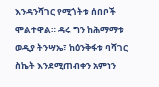እንዳንሻገር የሚጎትቱ ሰበቦች ሞልተዋል። ዳሩ ግን ከሕማማቱ ወዲያ ትንሣኤ፣ ከዕንቅፋቱ ባሻገር ስኬት እንደሚጠብቀን አምነን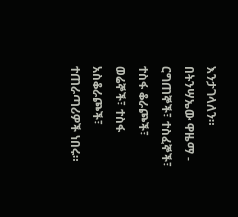እንታገላለን። በትንሣኤው ዋዜማ - ርግጠኞች፣ ተስፈኞች፣ ተስፋ ቆራጮች፣ ወሬኞች፣ ተስፋ አስቆራጮች፣ ተጠራጣሪዎች ነበሩ።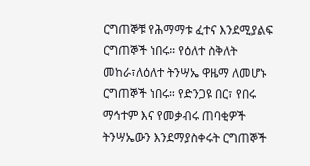ርግጠኞቹ የሕማማቱ ፈተና እንደሚያልፍ ርግጠኞች ነበሩ። የዕለተ ስቅለት መከራ፣ለዕለተ ትንሣኤ ዋዜማ ለመሆኑ ርግጠኞች ነበሩ። የድንጋዩ በር፣ የበሩ ማኅተም እና የመቃብሩ ጠባቂዎች ትንሣኤውን እንደማያስቀሩት ርግጠኞች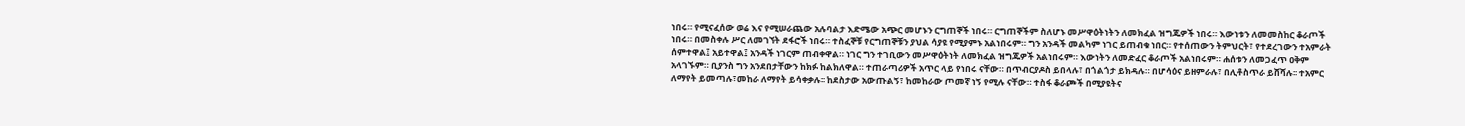ነበሩ። የሚናፈሰው ወሬ እና የሚሠራጨው አሉባልታ እድሜው አጭር መሆኑን ርግጠኞች ነበሩ። ርግጠኞችም ስለሆኑ መሥዋዕትነትን ለመክፈል ዝግጁዎች ነበሩ። እውነቱን ለመመስከር ቆራጦች ነበሩ። በመስቀሉ ሥር ለመገኘት ደፋሮች ነበሩ። ተስፈኞቹ የርግጠኞቹን ያህል ሳያዩ የሚያምኑ አልነበሩም። ግን አንዳች መልካም ነገር ይጠብቁ ነበር። የተሰጠውን ትምህርት፣ የተደረገውን ተአምራት ሰምተዋል፤ አይተዋል፤ አንዳች ነገርም ጠብቀዋል። ነገር ግን ተገቢውን መሥዋዕትነት ለመክፈል ዝግጁዎች አልነበሩም። እውነትን ለመድፈር ቆራጦች አልነበሩም። ሐሰቱን ለመጋፈጥ ዐቅም አላገኙም። ቢያንስ ግን አንደበታቸውን ከክፉ ከልክለዋል። ተጠራጣሪዎች አጥር ላይ የነበሩ ናቸው። በጥብርያዶስ ይበላሉ፣ በጎልጎታ ይክዳሉ። በሆሳዕና ይዘምራሉ፣ በሊቶስጥራ ይሸሻሉ፡፡ ተአምር ለማየት ይመጣሉ፣መከራ ለማየት ይሳቀቃሉ፡፡ ከደስታው አውጡልኝ፣ ከመከራው ጦመኛ ነኝ የሚሉ ናቸው። ተስፋ ቆራጮች በሚያዩትና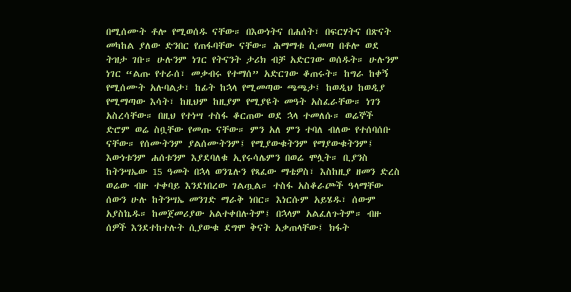በሚሰሙት ቶሎ የሚወሰዱ ናቸው። በእውነትና በሐሰት፣ በፍርሃትና በጽናት መካከል ያለው ድንበር የጠፋባቸው ናቸው። ሕማማቱ ሲመጣ በቶሎ ወደ ትዝታ ገቡ። ሁሉንም ነገር የትናንት ታሪክ ብቻ አድርገው ወሰዱት። ሁሉንም ነገር “ልጡ የተራሰ፣ መቃብሩ የተማሰ” አድርገው ቆጠሩት። ከግራ ከቀኝ የሚሰሙት አሉባልታ፣ ከፊት ከኋላ የሚመጣው ጫጫታ፤ ከወዲህ ከወዲያ የሚማጣው እሳት፣ ከዚህም ከዚያም የሚያዩት መዓት አስፈራቸው። ነገን አስረሳቸው። በዚህ የተነሣ ተስፋ ቆርጠው ወደ ኋላ ተመለሱ። ወሬኞች ድሮም ወሬ ስቧቸው የመጡ ናቸው። ምን አለ ምን ተባለ ብለው የተሰባሰቡ ናቸው። የሰሙትንም ያልሰሙትንም፤ የሚያውቁትንም የማያውቁትንም፤ እውነቱንም ሐሰቱንም እያደባለቁ ኢየሩሳሌምን በወሬ ሞሏት። ቢያንስ ከትንሣኤው 15 ዓመት በኋላ ወንጌሉን የጻፈው ማቴዎስ፣ እስከዚያ ዘመን ድረስ ወሬው ብዙ ተቀባይ እንደነበረው ገልጧል። ተስፋ አስቆራጮች ዓላማቸው ሰውን ሁሉ ከትንሣኤ መንገድ ማራቅ ነበር። እነርሱም አይሄዱ፣ ሰውም አያስኬዱ። ከመጀመሪያው አልተቀበሉትም፤ በኋላም አልፈለጉትም። ብዙ ሰዎች እንደተከተሉት ሲያውቁ ደግሞ ቅናት አቃጠላቸው፤ ክፋት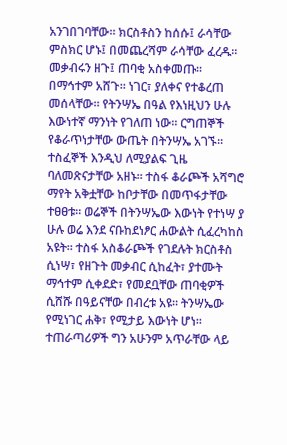አንገበገባቸው። ክርስቶስን ከሰሱ፤ ራሳቸው ምስክር ሆኑ፤ በመጨረሻም ራሳቸው ፈረዱ። መቃብሩን ዘጉ፤ ጠባቂ አስቀመጡ። በማኅተም አሸጉ። ነገር፣ ያለቀና የተቆረጠ መሰላቸው። የትንሣኤ በዓል የእነዚህን ሁሉ እውነተኛ ማንነት የገለጠ ነው። ርግጠኞች የቆራጥነታቸው ውጤት በትንሣኤ አገኙ። ተስፈኞች እንዲህ ለሚያልፍ ጊዜ ባለመጽናታቸው አዘኑ። ተስፋ ቆራጮች አሻግሮ ማየት አቅቷቸው ከቦታቸው በመጥፋታቸው ተፀፀቱ። ወሬኞች በትንሣኤው እውነት የተነሣ ያ ሁሉ ወሬ እንደ ናቡከደነፆር ሐውልት ሲፈረካከስ አዩት። ተስፋ አስቆራጮች የገደሉት ክርስቶስ ሲነሣ፣ የዘጉት መቃብር ሲከፈት፣ ያተሙት ማኅተም ሲቀደድ፣ የመደቧቸው ጠባቂዎች ሲሸሹ በዓይናቸው በብረቱ አዩ። ትንሣኤው የሚነገር ሐቅ፣ የሚታይ እውነት ሆነ። ተጠራጣሪዎች ግን አሁንም አጥራቸው ላይ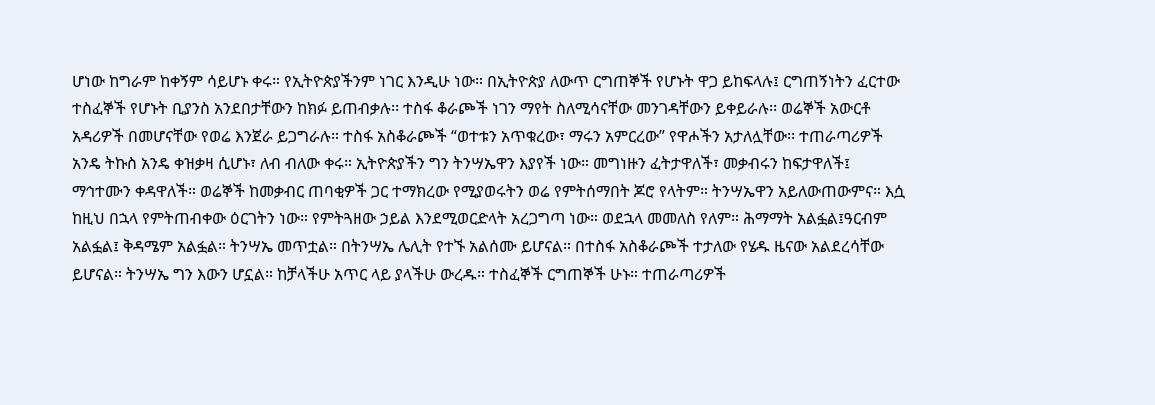ሆነው ከግራም ከቀኝም ሳይሆኑ ቀሩ። የኢትዮጵያችንም ነገር እንዲሁ ነው። በኢትዮጵያ ለውጥ ርግጠኞች የሆኑት ዋጋ ይከፍላሉ፤ ርግጠኝነትን ፈርተው ተስፈኞች የሆኑት ቢያንስ አንደበታቸውን ከክፉ ይጠብቃሉ፡፡ ተስፋ ቆራጮች ነገን ማየት ስለሚሳናቸው መንገዳቸውን ይቀይራሉ፡፡ ወሬኞች አውርቶ አዳሪዎች በመሆናቸው የወሬ እንጀራ ይጋግራሉ። ተስፋ አስቆራጮች “ወተቱን አጥቁረው፣ ማሩን አምርረው” የዋሖችን አታለሏቸው፡፡ ተጠራጣሪዎች አንዴ ትኩስ አንዴ ቀዝቃዛ ሲሆኑ፣ ለብ ብለው ቀሩ። ኢትዮጵያችን ግን ትንሣኤዋን እያየች ነው። መግነዙን ፈትታዋለች፣ መቃብሩን ከፍታዋለች፤ ማኅተሙን ቀዳዋለች። ወሬኞች ከመቃብር ጠባቂዎች ጋር ተማክረው የሚያወሩትን ወሬ የምትሰማበት ጆሮ የላትም። ትንሣኤዋን አይለውጠውምና። እሷ ከዚህ በኋላ የምትጠብቀው ዕርገትን ነው። የምትጓዘው ኃይል እንደሚወርድላት አረጋግጣ ነው። ወደኋላ መመለስ የለም። ሕማማት አልፏል፤ዓርብም አልፏል፤ ቅዳሜም አልፏል። ትንሣኤ መጥቷል። በትንሣኤ ሌሊት የተኙ አልሰሙ ይሆናል። በተስፋ አስቆራጮች ተታለው የሄዱ ዜናው አልደረሳቸው ይሆናል። ትንሣኤ ግን እውን ሆኗል። ከቻላችሁ አጥር ላይ ያላችሁ ውረዱ። ተስፈኞች ርግጠኞች ሁኑ። ተጠራጣሪዎች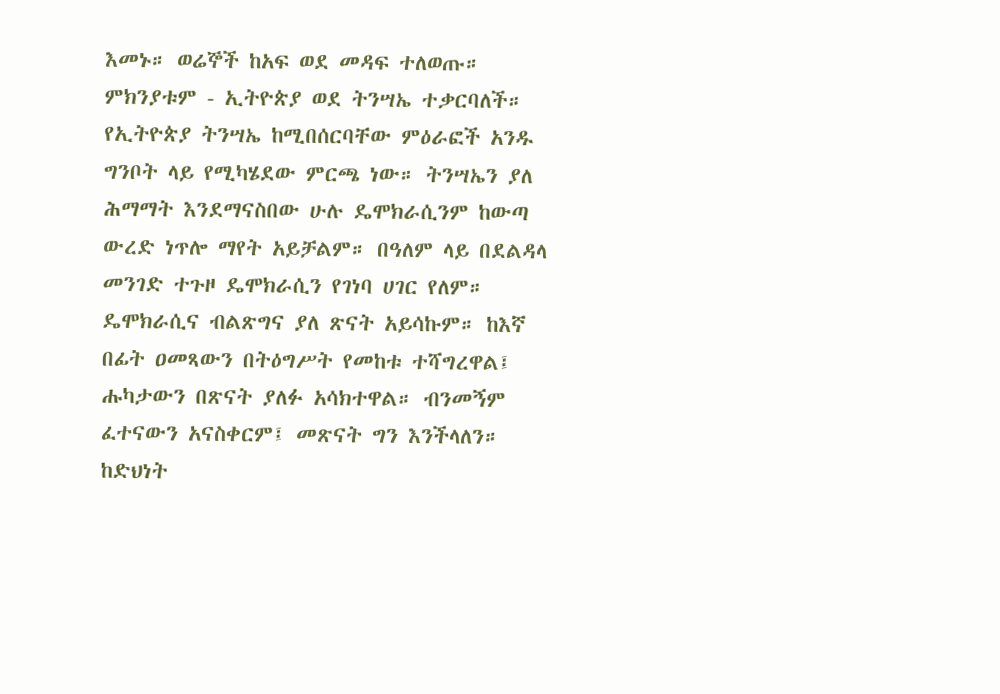እመኑ። ወሬኞች ከአፍ ወደ መዳፍ ተለወጡ። ምክንያቱም - ኢትዮጵያ ወደ ትንሣኤ ተቃርባለች። የኢትዮጵያ ትንሣኤ ከሚበሰርባቸው ምዕራፎች አንዱ ግንቦት ላይ የሚካሄደው ምርጫ ነው። ትንሣኤን ያለ ሕማማት እንደማናስበው ሁሉ ዴሞክራሲንም ከውጣ ውረድ ነጥሎ ማየት አይቻልም። በዓለም ላይ በደልዳላ መንገድ ተጉዞ ዴሞክራሲን የገነባ ሀገር የለም። ዴሞክራሲና ብልጽግና ያለ ጽናት አይሳኩም። ከእኛ በፊት ዐመጻውን በትዕግሥት የመከቱ ተሻግረዋል፤ ሑካታውን በጽናት ያለፉ አሳክተዋል። ብንመኝም ፈተናውን አናስቀርም፤ መጽናት ግን እንችላለን። ከድህነት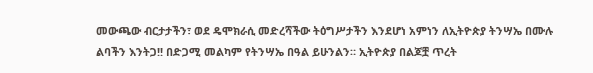መውጫው ብርታታችን፣ ወደ ዴሞክራሲ መድረሻችው ትዕግሥታችን እንደሆነ አምነን ለኢትዮጵያ ትንሣኤ በሙሉ ልባችን እንትጋ!! በድጋሚ መልካም የትንሣኤ በዓል ይሁንልን። ኢትዮጵያ በልጆቿ ጥረት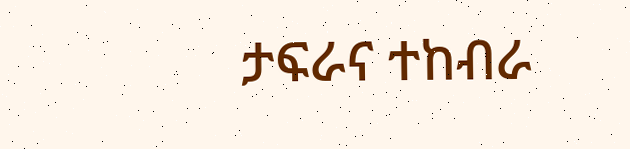ታፍራና ተከብራ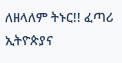ለዘላለም ትኑር!! ፈጣሪ ኢትዮጵያና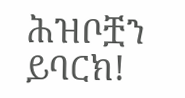ሕዝቦቿን ይባርክ!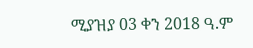ሚያዝያ 03 ቀን 2018 ዓ.ም